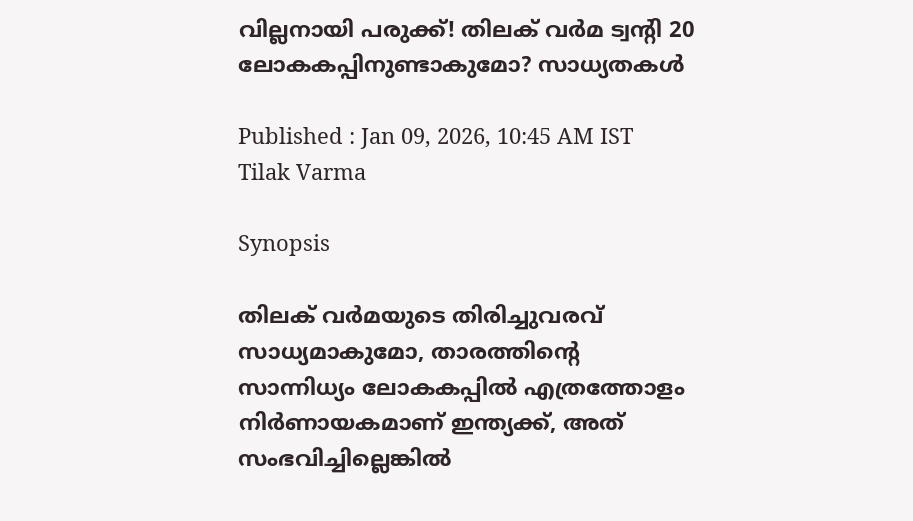വില്ലനായി പരുക്ക്! തിലക് വർമ ട്വന്റി 20 ലോകകപ്പിനുണ്ടാകുമോ? സാധ്യതകള്‍

Published : Jan 09, 2026, 10:45 AM IST
Tilak Varma

Synopsis

തിലക് വര്‍മയുടെ തിരിച്ചുവരവ് സാധ്യമാകുമോ, താരത്തിന്റെ സാന്നിധ്യം ലോകകപ്പില്‍ എത്രത്തോളം നിര്‍ണായകമാണ് ഇന്ത്യക്ക്, അത് സംഭവിച്ചില്ലെങ്കില്‍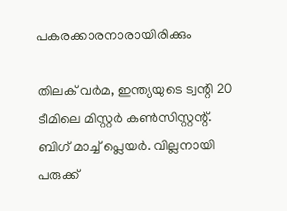പകരക്കാരനാരായിരിക്കും

തിലക് വ‍ര്‍മ, ഇന്ത്യയുടെ ട്വന്റി 20 ടീമിലെ മിസ്റ്റര്‍ കണ്‍സിസ്റ്റന്റ്. ബിഗ് മാച്ച് പ്ലെയര്‍. വില്ലനായി പരുക്ക്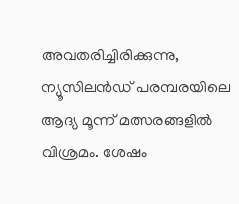അവതരിച്ചിരിക്കുന്നു, ന്യൂസിലൻഡ് പരമ്പരയിലെ ആദ്യ മൂന്ന് മത്സരങ്ങളില്‍ വിശ്രമം. ശേഷം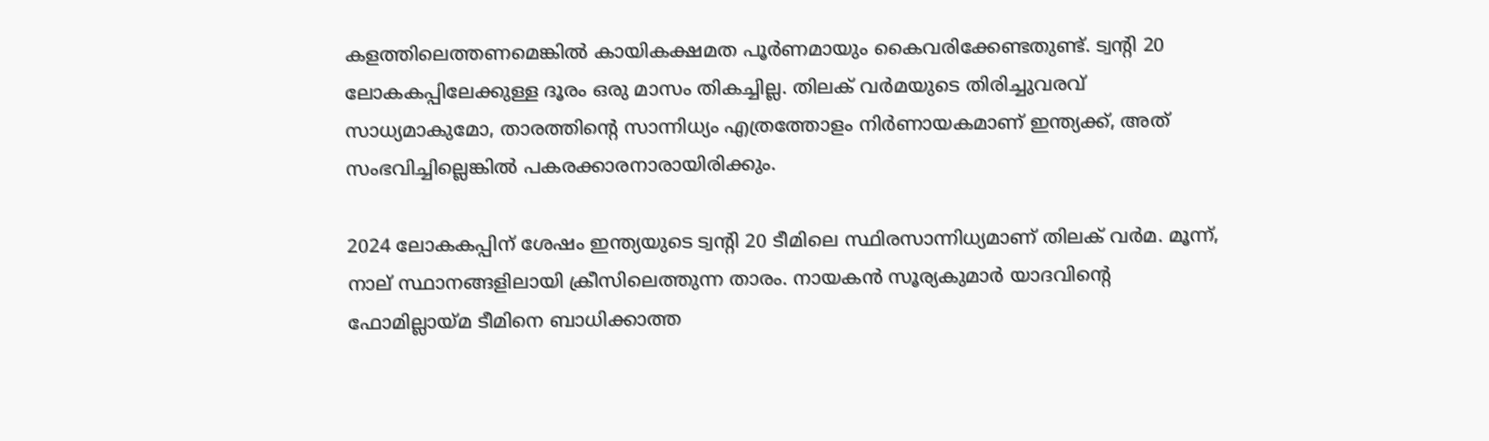കളത്തിലെത്തണമെങ്കില്‍ കായികക്ഷമത പൂര്‍ണമായും കൈവരിക്കേണ്ടതുണ്ട്. ട്വന്റി 20 ലോകകപ്പിലേക്കുള്ള ദൂരം ഒരു മാസം തികച്ചില്ല. തിലക് വര്‍മയുടെ തിരിച്ചുവരവ് സാധ്യമാകുമോ, താരത്തിന്റെ സാന്നിധ്യം എത്രത്തോളം നിര്‍ണായകമാണ് ഇന്ത്യക്ക്, അത് സംഭവിച്ചില്ലെങ്കില്‍ പകരക്കാരനാരായിരിക്കും.

2024 ലോകകപ്പിന് ശേഷം ഇന്ത്യയുടെ ട്വന്റി 20 ടീമിലെ സ്ഥിരസാന്നിധ്യമാണ് തിലക് വര്‍മ. മൂന്ന്, നാല് സ്ഥാനങ്ങളിലായി ക്രീസിലെത്തുന്ന താരം. നായകൻ സൂര്യകുമാര്‍ യാദവിന്റെ ഫോമില്ലായ്‌മ ടീമിനെ ബാധിക്കാത്ത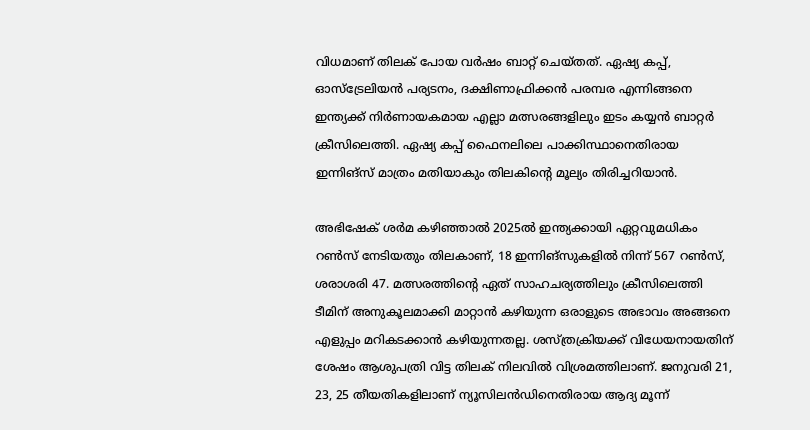വിധമാണ് തിലക് പോയ വര്‍ഷം ബാറ്റ് ചെയ്തത്. ഏഷ്യ കപ്പ്, ഓസ്ട്രേലിയൻ പര്യടനം, ദക്ഷിണാഫ്രിക്കൻ പരമ്പര എന്നിങ്ങനെ ഇന്ത്യക്ക് നിര്‍ണായകമായ എല്ലാ മത്സരങ്ങളിലും ഇടം കയ്യൻ ബാറ്റര്‍ ക്രീസിലെത്തി. ഏഷ്യ കപ്പ് ഫൈനലിലെ പാക്കിസ്ഥാനെതിരായ ഇന്നിങ്സ് മാത്രം മതിയാകും തിലകിന്റെ മൂല്യം തിരിച്ചറിയാൻ.

അഭിഷേക് ശര്‍മ കഴിഞ്ഞാല്‍ 2025ല്‍ ഇന്ത്യക്കായി ഏറ്റവുമധികം റണ്‍സ് നേടിയതും തിലകാണ്, 18 ഇന്നിങ്സുകളില്‍ നിന്ന് 567 റണ്‍സ്, ശരാശരി 47. മത്സരത്തിന്റെ ഏത് സാഹചര്യത്തിലും ക്രീസിലെത്തി ടീമിന് അനുകൂലമാക്കി മാറ്റാൻ കഴിയുന്ന ഒരാളുടെ അഭാവം അങ്ങനെ എളുപ്പം മറികടക്കാൻ കഴിയുന്നതല്ല. ശസ്ത്രക്രിയക്ക് വിധേയനായതിന് ശേഷം ആശുപത്രി വിട്ട തിലക് നിലവില്‍ വിശ്രമത്തിലാണ്. ജനുവരി 21, 23, 25 തീയതികളിലാണ് ന്യൂസിലൻഡിനെതിരായ ആദ്യ മൂന്ന്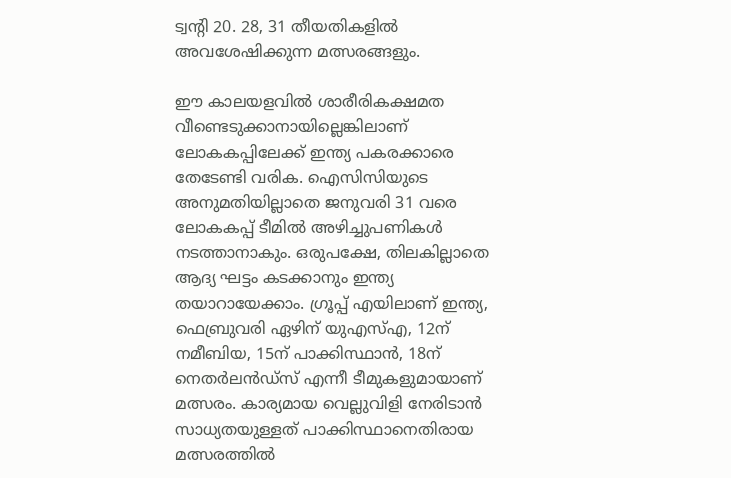ട്വന്റി 20. 28, 31 തീയതികളില്‍ അവശേഷിക്കുന്ന മത്സരങ്ങളും.

ഈ കാലയളവില്‍ ശാരീരികക്ഷമത വീണ്ടെടുക്കാനായില്ലെങ്കിലാണ് ലോകകപ്പിലേക്ക് ഇന്ത്യ പകരക്കാരെ തേടേണ്ടി വരിക. ഐസിസിയുടെ അനുമതിയില്ലാതെ ജനുവരി 31 വരെ ലോകകപ്പ് ടീമില്‍ അഴിച്ചുപണികള്‍ നടത്താനാകും. ഒരുപക്ഷേ, തിലകില്ലാതെ ആദ്യ ഘട്ടം കടക്കാനും ഇന്ത്യ തയാറായേക്കാം. ഗ്രൂപ്പ് എയിലാണ് ഇന്ത്യ, ഫെബ്രുവരി ഏഴിന് യുഎസ്എ, 12ന് നമീബിയ, 15ന് പാക്കിസ്ഥാൻ, 18ന് നെതര്‍ലൻഡ്‌സ് എന്നീ ടീമുകളുമായാണ് മത്സരം. കാര്യമായ വെല്ലുവിളി നേരിടാൻ സാധ്യതയുള്ളത് പാക്കിസ്ഥാനെതിരായ മത്സരത്തില്‍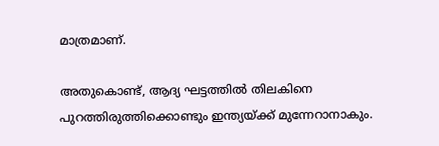മാത്രമാണ്.

അതുകൊണ്ട്, ആദ്യ ഘട്ടത്തില്‍ തിലകിനെ പുറത്തിരുത്തിക്കൊണ്ടും ഇന്ത്യയ്ക്ക് മുന്നേറാനാകും.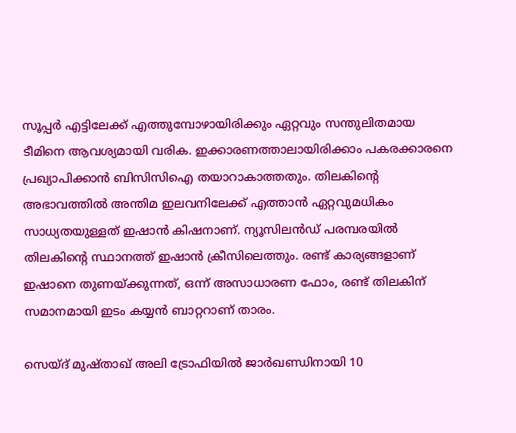സൂപ്പര്‍ എട്ടിലേക്ക് എത്തുമ്പോഴായിരിക്കും ഏറ്റവും സന്തുലിതമായ ടീമിനെ ആവശ്യമായി വരിക. ഇക്കാരണത്താലായിരിക്കാം പകരക്കാരനെ പ്രഖ്യാപിക്കാൻ ബിസിസിഐ തയാറാകാത്തതും. തിലകിന്റെ അഭാവത്തില്‍ അന്തിമ ഇലവനിലേക്ക് എത്താൻ ഏറ്റവുമധികം സാധ്യതയുള്ളത് ഇഷാൻ കിഷനാണ്. ന്യൂസിലൻഡ് പരമ്പരയില്‍ തിലകിന്റെ സ്ഥാനത്ത് ഇഷാൻ ക്രീസിലെത്തും. രണ്ട് കാര്യങ്ങളാണ് ഇഷാനെ തുണയ്ക്കുന്നത്, ഒന്ന് അസാധാരണ ഫോം, രണ്ട് തിലകിന് സമാനമായി ഇടം കയ്യൻ ബാറ്ററാണ് താരം.

സെയ്‌ദ് മുഷ്‌താഖ് അലി ട്രോഫിയില്‍ ജാര്‍ഖണ്ഡിനായി 10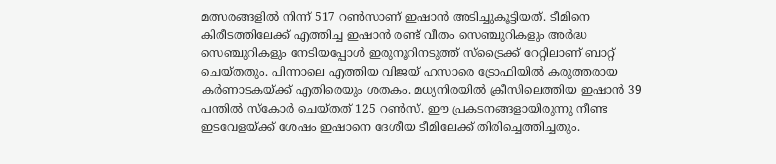മത്സരങ്ങളില്‍ നിന്ന് 517 റണ്‍സാണ് ഇഷാൻ അടിച്ചുകൂട്ടിയത്. ടീമിനെ കിരീടത്തിലേക്ക് എത്തിച്ച ഇഷാൻ രണ്ട് വീതം സെ‍ഞ്ചുറികളും അര്‍ദ്ധ സെഞ്ചുറികളും നേടിയപ്പോള്‍ ഇരുനൂറിനടുത്ത് സ്ട്രൈക്ക് റേറ്റിലാണ് ബാറ്റ് ചെയ്തതും. പിന്നാലെ എത്തിയ വിജയ് ഹസാരെ ട്രോഫിയില്‍ കരുത്തരായ കര്‍ണാടകയ്ക്ക് എതിരെയും ശതകം. മധ്യനിരയില്‍ ക്രീസിലെത്തിയ ഇഷാൻ 39 പന്തില്‍ സ്കോര്‍ ചെയ്തത് 125 റണ്‍സ്. ഈ പ്രകടനങ്ങളായിരുന്നു നീണ്ട ഇടവേളയ്ക്ക് ശേഷം ഇഷാനെ ദേശീയ ടീമിലേക്ക് തിരിച്ചെത്തിച്ചതും.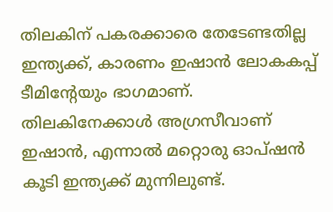തിലകിന് പകരക്കാരെ തേടേണ്ടതില്ല ഇന്ത്യക്ക്, കാരണം ഇഷാൻ ലോകകപ്പ് ടീമിന്റേയും ഭാഗമാണ്. തിലകിനേക്കാള്‍ അഗ്രസീവാണ് ഇഷാൻ, എന്നാല്‍ മറ്റൊരു ഓപ്ഷൻ കൂടി ഇന്ത്യക്ക് മുന്നിലുണ്ട്.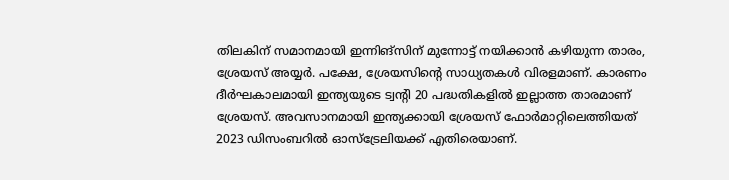തിലകിന് സമാനമായി ഇന്നിങ്സിന് മുന്നോട്ട് നയിക്കാൻ കഴിയുന്ന താരം, ശ്രേയസ് അയ്യ‍ര്‍. പക്ഷേ, ശ്രേയസിന്റെ സാധ്യതകള്‍ വിരളമാണ്. കാരണം ദീര്‍ഘകാലമായി ഇന്ത്യയുടെ ട്വന്റി 20 പദ്ധതികളില്‍ ഇല്ലാത്ത താരമാണ് ശ്രേയസ്. അവസാനമായി ഇന്ത്യക്കായി ശ്രേയസ് ഫോര്‍മാറ്റിലെത്തിയത് 2023 ഡിസംബറില്‍ ഓസ്ട്രേലിയക്ക് എതിരെയാണ്.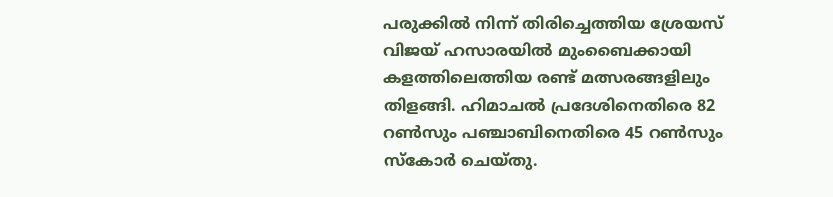പരുക്കില്‍ നിന്ന് തിരിച്ചെത്തിയ ശ്രേയസ് വിജയ് ഹസാരയില്‍ മുംബൈക്കായി കളത്തിലെത്തിയ രണ്ട് മത്സരങ്ങളിലും തിളങ്ങി. ഹിമാചല്‍ പ്രദേശിനെതിരെ 82 റണ്‍സും പഞ്ചാബിനെതിരെ 45 റണ്‍സും സ്കോര്‍ ചെയ്തു.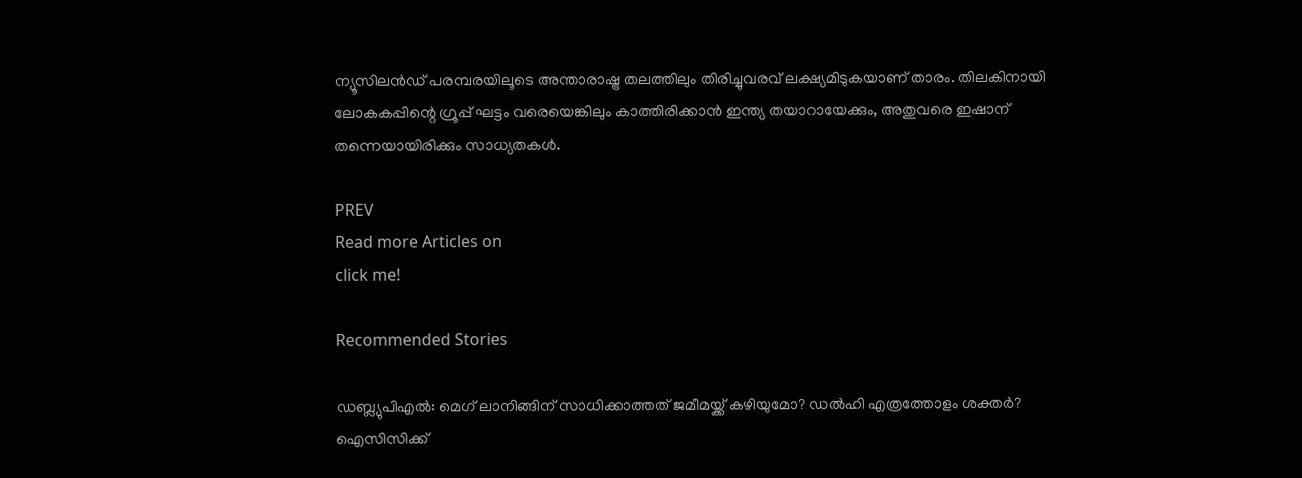ന്യൂസിലൻഡ് പരമ്പരയിലൂടെ അന്താരാഷ്ട്ര തലത്തിലും തിരിച്ചുവരവ് ലക്ഷ്യമിടുകയാണ് താരം. തിലകിനായി ലോകകപ്പിന്റെ ഗ്രൂപ്പ് ഘട്ടം വരെയെങ്കിലും കാത്തിരിക്കാൻ ഇന്ത്യ തയാറായേക്കും, അതുവരെ ഇഷാന് തന്നെയായിരിക്കും സാധ്യതകള്‍.

PREV
Read more Articles on
click me!

Recommended Stories

ഡബ്ല്യുപിഎല്‍: മെഗ് ലാനിങ്ങിന് സാധിക്കാത്തത് ജമീമയ്ക്ക് കഴിയുമോ? ഡല്‍‌ഹി എത്രത്തോളം ശക്തര്‍?
ഐസിസിക്ക്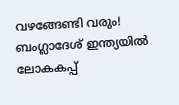വഴങ്ങേണ്ടി വരും! ബംഗ്ലാദേശ് ഇന്ത്യയില്‍ ലോകകപ്പ്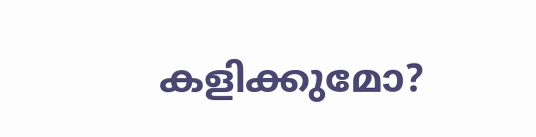കളിക്കുമോ?